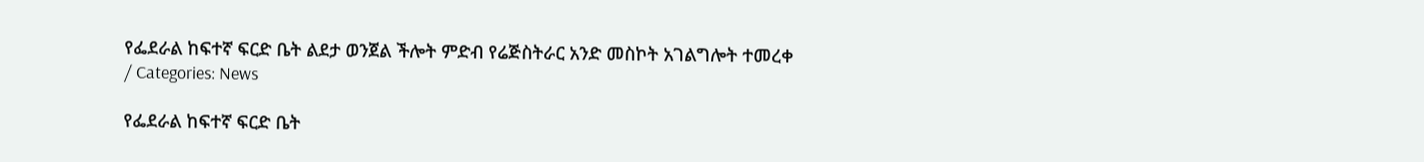የፌደራል ከፍተኛ ፍርድ ቤት ልደታ ወንጀል ችሎት ምድብ የሬጅስትራር አንድ መስኮት አገልግሎት ተመረቀ
/ Categories: News

የፌደራል ከፍተኛ ፍርድ ቤት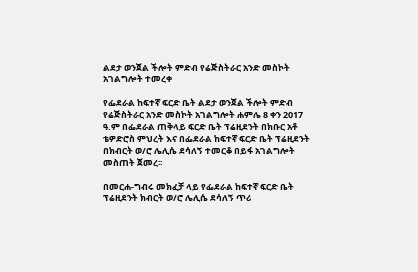ልደታ ወንጀል ችሎት ምድብ የሬጅስትራር አንድ መስኮት አገልግሎት ተመረቀ

የፌደራል ከፍተኛ ፍርድ ቤት ልደታ ወንጀል ችሎት ምድብ የሬጅስትራር አንድ መስኮት አገልግሎት ሐምሌ 8 ቀን 2017 ዓ.ም በፌደራል ጠቅላይ ፍርድ ቤት ፕሬዚደንት በክቡር አቶ ቴዎድሮስ ምህረት እና በፌደራል ከፍተኛ ፍርድ ቤት ፕሬዚደንት በክብርት ወ/ሮ ሌሊሴ ደሳለኝ ተመርቆ በይፋ አገልግሎት መስጠት ጀመረ፡፡

በመርሐ-ግብሩ መክፈቻ ላይ የፌደራል ከፍተኛ ፍርድ ቤት ፕሬዚደንት ክብርት ወ/ሮ ሌሊሴ ደሳለኝ ጥሪ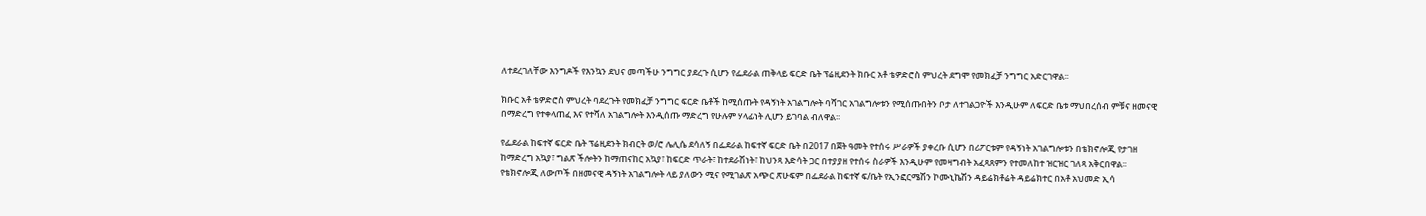ለተደረገለቸው እንግዶች የእንኳን ደህና መጣችሁ ንግግር ያደረጉ ሲሆን የፌደራል ጠቅላይ ፍርድ ቤት ፕሬዚደንት ክቡር አቶ ቴዎድሮስ ምህረት ደግሞ የመክፈቻ ንግግር አድርገዋል፡፡

ክቡር አቶ ቴዎድሮስ ምህረት ባደረጉት የመክፈቻ ንግግር ፍርድ ቤቶች ከሚሰጡት የዳኝነት አገልግሎት ባሻገር አገልግሎቱን የሚሰጡበትን ቦታ ለተገልጋዮች እንዲሁም ለፍርድ ቤቱ ማህበረሰብ ምቹና ዘመናዊ በማድረግ የተቀላጠፈ እና የተሻለ አገልግሎት እንዲሰጡ ማድረግ የሁሉም ሃላፊነት ሊሆን ይገባል ብለዋል፡፡

የፌደራል ከፍተኛ ፍርድ ቤት ፕሬዚደንት ክብርት ወ/ሮ ሌሊሴ ደሳለኝ በፌደራል ከፍተኛ ፍርድ ቤት በ2017 በጀት ዓመት የተሰሩ ሥራዎች ያቀረቡ ሲሆን በሪፖርቱም የዳኝነት አገልግሎቱን በቴክኖሎጂ የታገዘ ከማድረግ አኳያ፣ ግልጽ ችሎትን ከማጠናከር አኳያ፣ ከፍርድ ጥራት፣ ከተደራሽነት፣ ከህንጻ እድሳት ጋር በተያያዘ የተሰሩ ስራዎች እንዲሁም የመዛግብት አፈጻጸምን የተመለከተ ዝርዝር ገለጻ አቅርበዋል፡፡ የቴክኖሎጂ ለውጦች በዘመናዊ ዳኝነት አገልግሎት ላይ ያለውን ሚና የሚገልጽ አጭር ጽሁፍም በፌደራል ከፍተኛ ፍ/ቤት የኢንፎርሜሽን ኮሙኒኬሽን ዳይሬክቶሬት ዳይሬክተር በአቶ አህመድ ኢሳ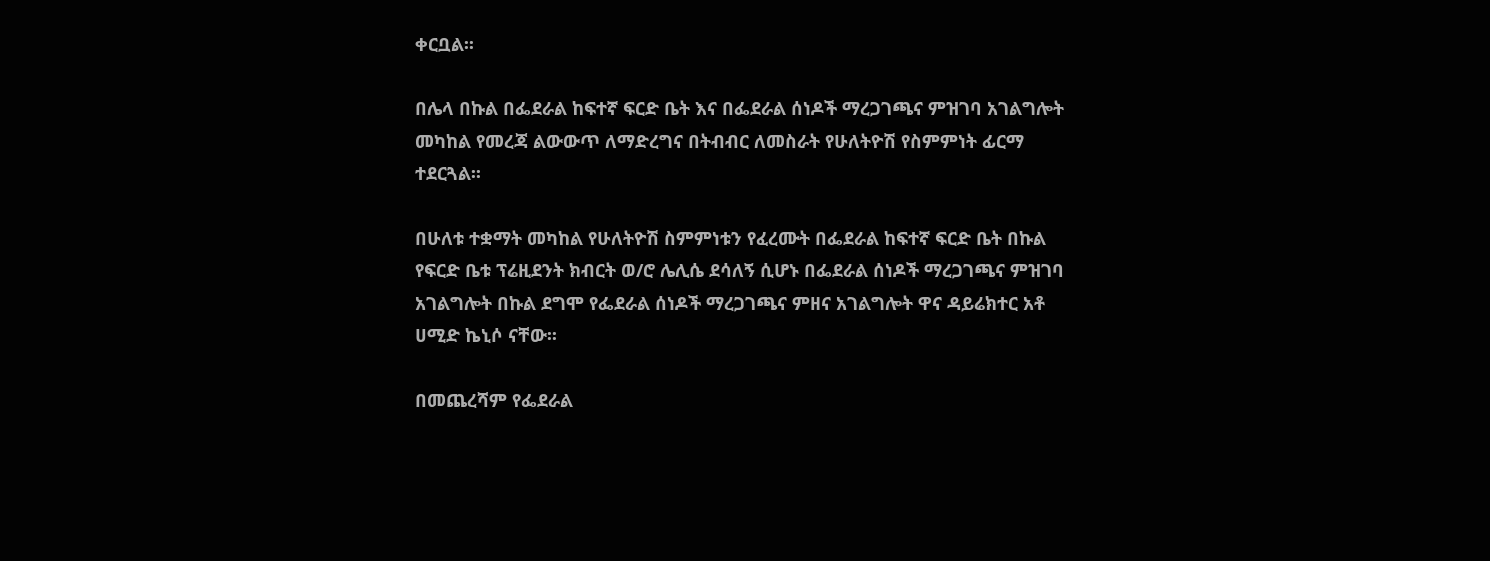ቀርቧል፡፡

በሌላ በኩል በፌደራል ከፍተኛ ፍርድ ቤት እና በፌደራል ሰነዶች ማረጋገጫና ምዝገባ አገልግሎት መካከል የመረጃ ልውውጥ ለማድረግና በትብብር ለመስራት የሁለትዮሽ የስምምነት ፊርማ ተደርጓል፡፡

በሁለቱ ተቋማት መካከል የሁለትዮሽ ስምምነቱን የፈረሙት በፌደራል ከፍተኛ ፍርድ ቤት በኩል የፍርድ ቤቱ ፕሬዚደንት ክብርት ወ/ሮ ሌሊሴ ደሳለኝ ሲሆኑ በፌደራል ሰነዶች ማረጋገጫና ምዝገባ አገልግሎት በኩል ደግሞ የፌደራል ሰነዶች ማረጋገጫና ምዘና አገልግሎት ዋና ዳይሬክተር አቶ ሀሚድ ኬኒሶ ናቸው፡፡

በመጨረሻም የፌደራል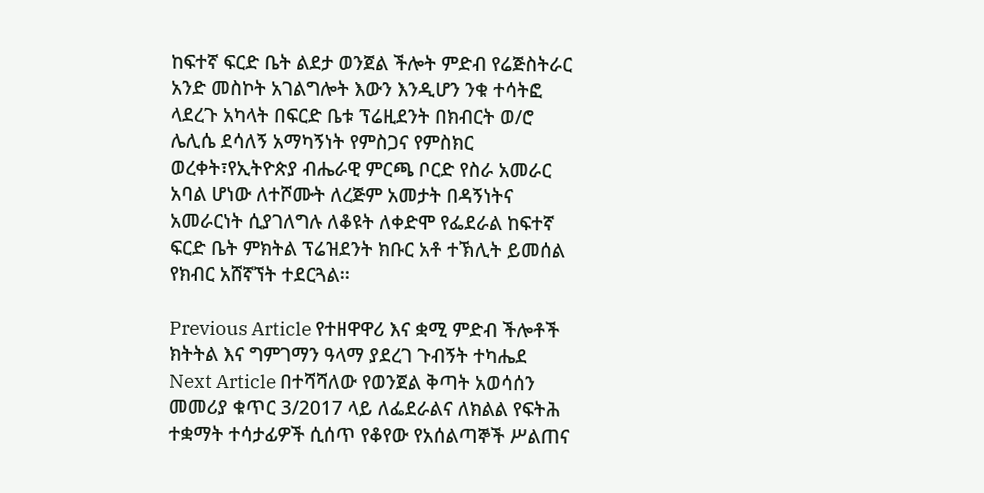ከፍተኛ ፍርድ ቤት ልደታ ወንጀል ችሎት ምድብ የሬጅስትራር አንድ መስኮት አገልግሎት እውን እንዲሆን ንቁ ተሳትፎ ላደረጉ አካላት በፍርድ ቤቱ ፕሬዚደንት በክብርት ወ/ሮ ሌሊሴ ደሳለኝ አማካኝነት የምስጋና የምስክር ወረቀት፣የኢትዮጵያ ብሔራዊ ምርጫ ቦርድ የስራ አመራር አባል ሆነው ለተሾሙት ለረጅም አመታት በዳኝነትና አመራርነት ሲያገለግሉ ለቆዩት ለቀድሞ የፌደራል ከፍተኛ ፍርድ ቤት ምክትል ፕሬዝደንት ክቡር አቶ ተኽሊት ይመሰል የክብር አሸኛኘት ተደርጓል፡፡

Previous Article የተዘዋዋሪ እና ቋሚ ምድብ ችሎቶች ክትትል እና ግምገማን ዓላማ ያደረገ ጉብኝት ተካሔደ
Next Article በተሻሻለው የወንጀል ቅጣት አወሳሰን መመሪያ ቁጥር 3/2017 ላይ ለፌደራልና ለክልል የፍትሕ ተቋማት ተሳታፊዎች ሲሰጥ የቆየው የአሰልጣኞች ሥልጠና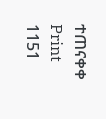ተጠናቀቀ
Print
1151